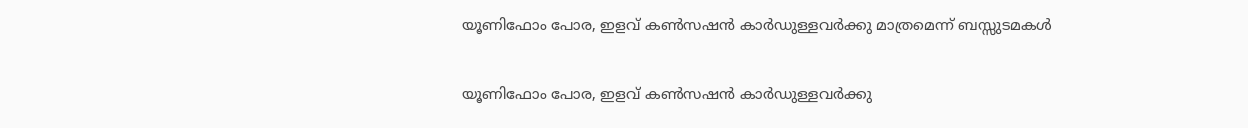യൂണിഫോം പോര, ഇളവ് കണ്‍സഷന്‍ കാര്‍ഡുള്ളവര്‍ക്കു മാത്രമെന്ന് ബസ്സുടമകള്‍

യൂണിഫോം പോര, ഇളവ് കണ്‍സഷന്‍ കാര്‍ഡുള്ളവര്‍ക്കു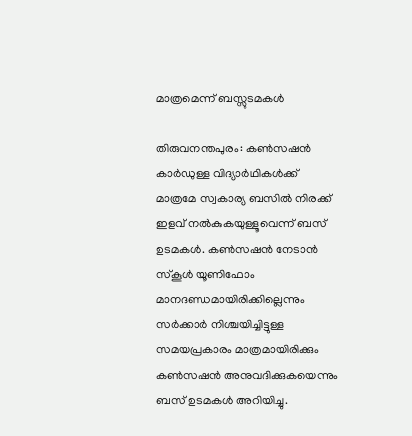മാത്രമെന്ന് ബസ്സുടമകള്‍

തിരുവനന്തപുരം: കണ്‍സഷന്‍ കാര്‍ഡുള്ള വിദ്യാര്‍ഥികള്‍ക്ക് മാത്രമേ സ്വകാര്യ ബസില്‍ നിരക്ക് ഇളവ് നല്‍കുകയുള്ളൂവെന്ന് ബസ് ഉടമകള്‍. കണ്‍സഷന്‍ നേടാന്‍ സ്‌കൂള്‍ യൂണിഫോം മാനദണ്ഡമായിരിക്കില്ലെന്നും സര്‍ക്കാര്‍ നിശ്ചയിച്ചിട്ടുള്ള സമയപ്രകാരം മാത്രമായിരിക്കും കണ്‍സഷന്‍ അനുവദിക്കുകയെന്നും ബസ് ഉടമകള്‍ അറിയിച്ചു.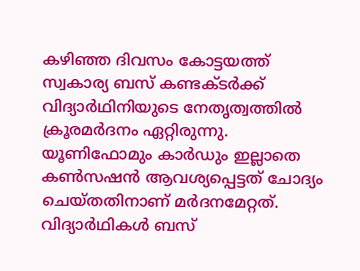കഴിഞ്ഞ ദിവസം കോട്ടയത്ത് സ്വകാര്യ ബസ് കണ്ടക്ടര്‍ക്ക് വിദ്യാര്‍ഥിനിയുടെ നേതൃത്വത്തില്‍ ക്രൂരമര്‍ദനം ഏറ്റിരുന്നു. യൂണിഫോമും കാര്‍ഡും ഇല്ലാതെ കണ്‍സഷന്‍ ആവശ്യപ്പെട്ടത് ചോദ്യം ചെയ്തതിനാണ് മര്‍ദനമേറ്റത്. വിദ്യാര്‍ഥികള്‍ ബസ്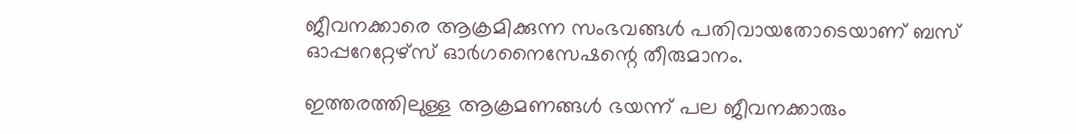ജീവനക്കാരെ ആക്രമിക്കുന്ന സംഭവങ്ങള്‍ പതിവായതോടെയാണ് ബസ് ഓപ്പറേറ്റേഴ്‌സ് ഓര്‍ഗനൈസേഷന്റെ തീരുമാനം.

ഇത്തരത്തിലുള്ള ആക്രമണങ്ങള്‍ ഭയന്ന് പല ജീവനക്കാരും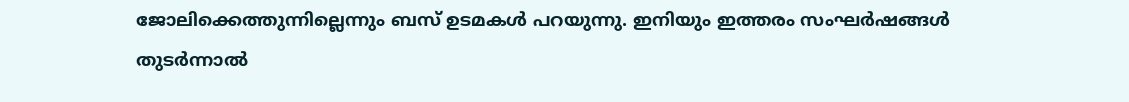ജോലിക്കെത്തുന്നില്ലെന്നും ബസ് ഉടമകള്‍ പറയുന്നു. ഇനിയും ഇത്തരം സംഘര്‍ഷങ്ങള്‍ തുടര്‍ന്നാല്‍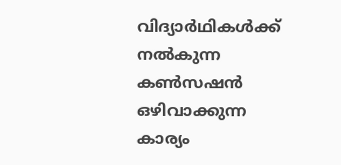വിദ്യാര്‍ഥികള്‍ക്ക് നല്‍കുന്ന കണ്‍സഷന്‍ ഒഴിവാക്കുന്ന കാര്യം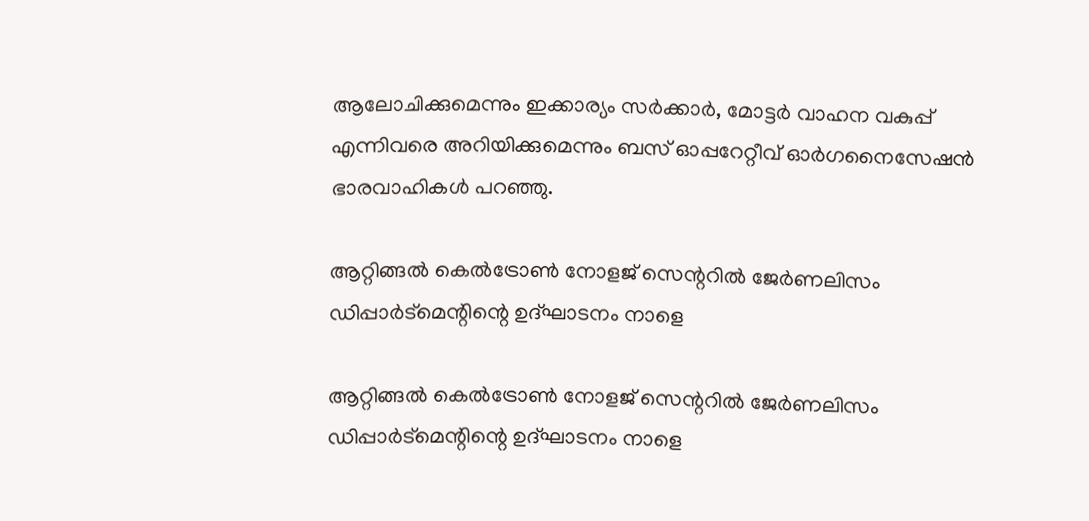ആലോചിക്കുമെന്നും ഇക്കാര്യം സര്‍ക്കാര്‍, മോട്ടര്‍ വാഹന വകുപ്പ് എന്നിവരെ അറിയിക്കുമെന്നും ബസ് ഓപ്പറേറ്റീവ് ഓര്‍ഗനൈസേഷന്‍ ഭാരവാഹികള്‍ പറഞ്ഞു.

ആറ്റിങ്ങൽ കെൽട്രോൺ നോളജ് സെന്ററിൽ ജേർണലിസം ഡിപ്പാർട്മെന്റിന്റെ ഉദ്ഘാടനം നാളെ

ആറ്റിങ്ങൽ കെൽട്രോൺ നോളജ് സെന്ററിൽ ജേർണലിസം ഡിപ്പാർട്മെന്റിന്റെ ഉദ്ഘാടനം നാളെ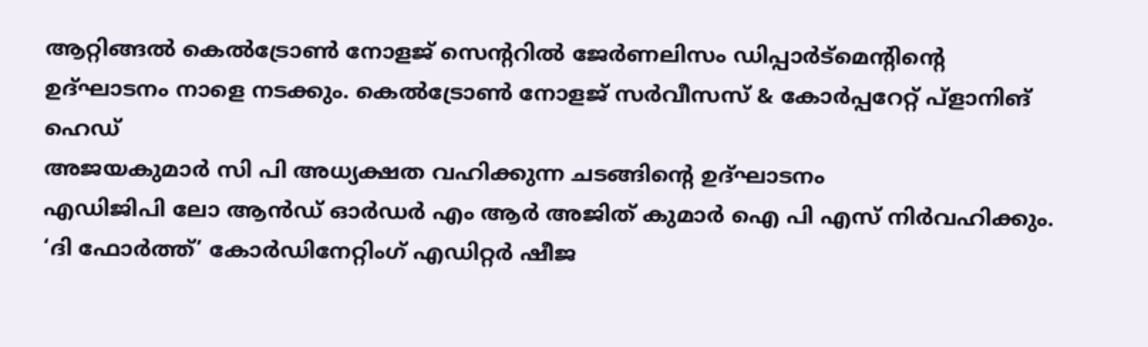ആറ്റിങ്ങൽ കെൽട്രോൺ നോളജ് സെന്ററിൽ ജേർണലിസം ഡിപ്പാർട്മെന്റിന്റെ ഉദ്ഘാടനം നാളെ നടക്കും. കെൽട്രോൺ നോളജ് സർവീസസ് & കോർപ്പറേറ്റ് പ്ളാനിങ് ഹെഡ്
അജയകുമാർ സി പി അധ്യക്ഷത വഹിക്കുന്ന ചടങ്ങിന്റെ ഉദ്ഘാടനം
എഡിജിപി ലോ ആൻഡ് ഓർഡർ എം ആർ അജിത് കുമാർ ഐ പി എസ് നിർവഹിക്കും. ‘ദി ഫോർത്ത്’ കോർഡിനേറ്റിംഗ് എഡിറ്റർ ഷീജ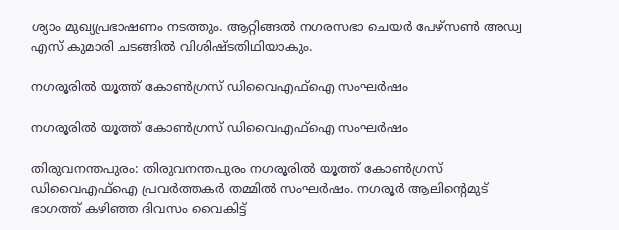ശ്യാം മുഖ്യപ്രഭാഷണം നടത്തും. ആറ്റിങ്ങൽ നഗരസഭാ ചെയർ പേഴ്സൺ അഡ്വ എസ് കുമാരി ചടങ്ങിൽ വിശിഷ്ടതിഥിയാകും.

നഗരൂരിൽ യൂത്ത് കോൺഗ്രസ് ഡിവൈഎഫ്ഐ സംഘർഷം

നഗരൂരിൽ യൂത്ത് കോൺഗ്രസ് ഡിവൈഎഫ്ഐ സംഘർഷം

തിരുവനന്തപുരം: തിരുവനന്തപുരം നഗരൂരിൽ യൂത്ത് കോൺഗ്രസ് ഡിവൈഎഫ്ഐ പ്രവർത്തകർ തമ്മിൽ സംഘർഷം. നഗരൂർ ആലിന്റെമുട് ഭാഗത്ത് കഴിഞ്ഞ ദിവസം വൈകിട്ട്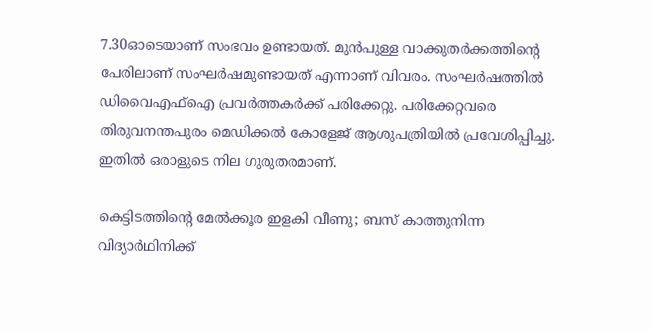7.30ഓടെയാണ് സംഭവം ഉണ്ടായത്. മുൻപുള്ള വാക്കുതർക്കത്തിന്റെ പേരിലാണ് സംഘർഷമുണ്ടായത് എന്നാണ് വിവരം. സംഘർഷത്തിൽ ഡിവൈഎഫ്ഐ പ്രവർത്തകർക്ക് പരിക്കേറ്റു. പരിക്കേറ്റവരെ തിരുവനന്തപുരം മെഡിക്കൽ കോളേജ് ആശുപത്രിയിൽ പ്രവേശിപ്പിച്ചു. ഇതിൽ ഒരാളുടെ നില ഗുരുതരമാണ്.

കെട്ടിടത്തിന്റെ മേല്‍ക്കൂര ഇളകി വീണു; ബസ് കാത്തുനിന്ന വിദ്യാര്‍ഥിനിക്ക്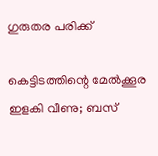ഗുരുതര പരിക്ക്

കെട്ടിടത്തിന്റെ മേല്‍ക്കൂര ഇളകി വീണു; ബസ്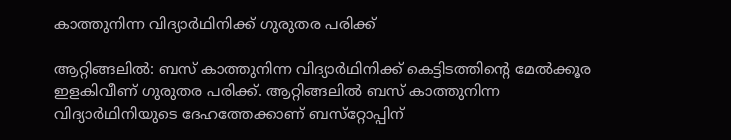കാത്തുനിന്ന വിദ്യാര്‍ഥിനിക്ക് ഗുരുതര പരിക്ക്

ആറ്റിങ്ങലില്‍: ബസ് കാത്തുനിന്ന വിദ്യാര്‍ഥിനിക്ക് കെട്ടിടത്തിന്റെ മേല്‍ക്കൂര ഇളകിവീണ് ഗുരുതര പരിക്ക്. ആറ്റിങ്ങലില്‍ ബസ് കാത്തുനിന്ന വിദ്യാര്‍ഥിനിയുടെ ദേഹത്തേക്കാണ് ബസ്‌റ്റോപ്പിന്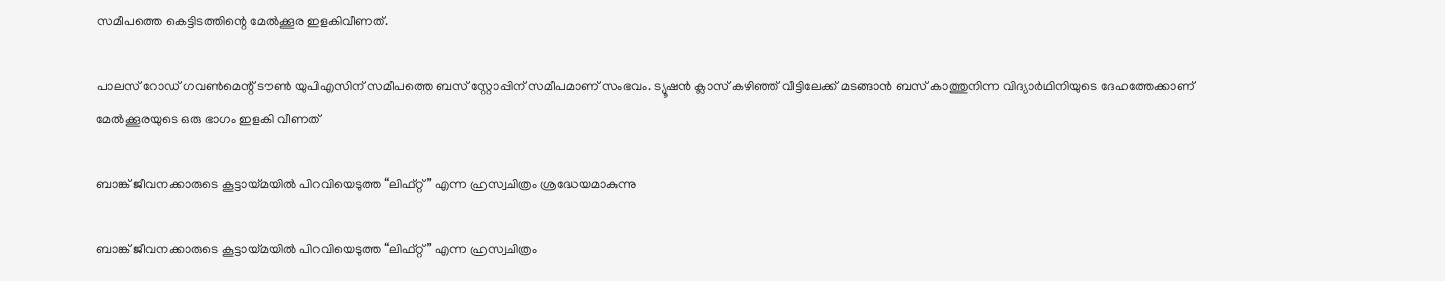സമീപത്തെ കെട്ടിടത്തിന്റെ മേല്‍ക്കൂര ഇളകിവീണത്.

പാലസ് റോഡ് ഗവണ്‍മെന്റ് ടൗണ്‍ യുപിഎസിന് സമീപത്തെ ബസ് സ്റ്റോപ്പിന് സമീപമാണ് സംഭവം. ട്യൂഷന്‍ ക്ലാസ് കഴിഞ്ഞ് വീട്ടിലേക്ക് മടങ്ങാന്‍ ബസ് കാത്തുനിന്ന വിദ്യാര്‍ഥിനിയുടെ ദേഹത്തേക്കാണ് മേല്‍ക്കൂരയുടെ ഒരു ഭാഗം ഇളകി വീണത്

ബാങ്ക് ജീവനക്കാരുടെ കൂട്ടായ്മയിൽ പിറവിയെടുത്ത “ലിഫ്റ്റ് ” എന്ന ഹ്രസ്വചിത്രം ശ്രദ്ധേയമാകുന്നു

ബാങ്ക് ജീവനക്കാരുടെ കൂട്ടായ്മയിൽ പിറവിയെടുത്ത “ലിഫ്റ്റ് ” എന്ന ഹ്രസ്വചിത്രം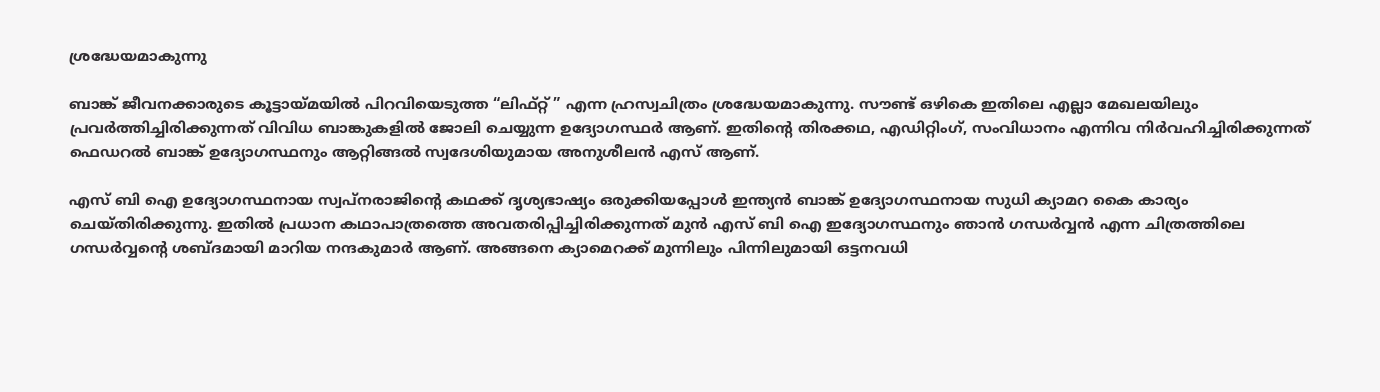ശ്രദ്ധേയമാകുന്നു

ബാങ്ക് ജീവനക്കാരുടെ കൂട്ടായ്മയിൽ പിറവിയെടുത്ത “ലിഫ്റ്റ് ” എന്ന ഹ്രസ്വചിത്രം ശ്രദ്ധേയമാകുന്നു. സൗണ്ട് ഒഴികെ ഇതിലെ എല്ലാ മേഖലയിലും പ്രവർത്തിച്ചിരിക്കുന്നത് വിവിധ ബാങ്കുകളിൽ ജോലി ചെയ്യുന്ന ഉദ്യോഗസ്ഥർ ആണ്. ഇതിന്റെ തിരക്കഥ, എഡിറ്റിംഗ്, സംവിധാനം എന്നിവ നിർവഹിച്ചിരിക്കുന്നത് ഫെഡറൽ ബാങ്ക് ഉദ്യോഗസ്ഥനും ആറ്റിങ്ങൽ സ്വദേശിയുമായ അനുശീലൻ എസ് ആണ്.

എസ് ബി ഐ ഉദ്യോഗസ്ഥനായ സ്വപ്നരാജിന്റെ കഥക്ക് ദൃശ്യഭാഷ്യം ഒരുക്കിയപ്പോൾ ഇന്ത്യൻ ബാങ്ക് ഉദ്യോഗസ്ഥനായ സുധി ക്യാമറ കൈ കാര്യം ചെയ്തിരിക്കുന്നു. ഇതിൽ പ്രധാന കഥാപാത്രത്തെ അവതരിപ്പിച്ചിരിക്കുന്നത് മുൻ എസ് ബി ഐ ഇദ്യോഗസ്ഥനും ഞാൻ ഗന്ധർവ്വൻ എന്ന ചിത്രത്തിലെ ഗന്ധർവ്വന്റെ ശബ്ദമായി മാറിയ നന്ദകുമാർ ആണ്. അങ്ങനെ ക്യാമെറക്ക് മുന്നിലും പിന്നിലുമായി ഒട്ടനവധി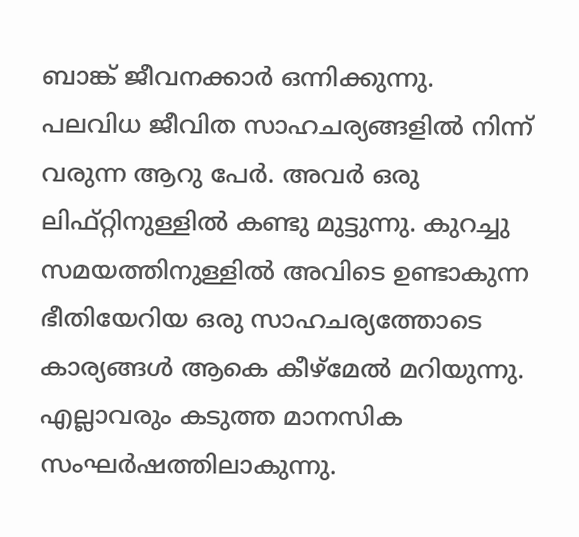ബാങ്ക് ജീവനക്കാർ ഒന്നിക്കുന്നു.
പലവിധ ജീവിത സാഹചര്യങ്ങളിൽ നിന്ന് വരുന്ന ആറു പേർ. അവർ ഒരു ലിഫ്റ്റിനുള്ളിൽ കണ്ടു മുട്ടുന്നു. കുറച്ചു സമയത്തിനുള്ളിൽ അവിടെ ഉണ്ടാകുന്ന ഭീതിയേറിയ ഒരു സാഹചര്യത്തോടെ കാര്യങ്ങൾ ആകെ കീഴ്മേൽ മറിയുന്നു. എല്ലാവരും കടുത്ത മാനസിക സംഘർഷത്തിലാകുന്നു.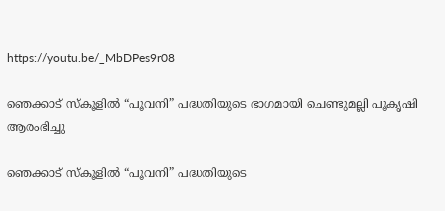https://youtu.be/_MbDPes9r08

ഞെക്കാട് സ്കൂളിൽ “പൂവനി” പദ്ധതിയുടെ ഭാഗമായി ചെണ്ടുമല്ലി പൂകൃഷി ആരംഭിച്ചു

ഞെക്കാട് സ്കൂളിൽ “പൂവനി” പദ്ധതിയുടെ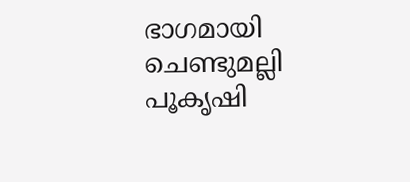ഭാഗമായി ചെണ്ടുമല്ലി പൂകൃഷി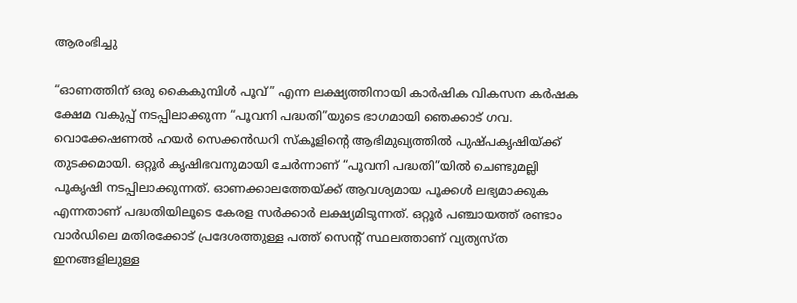ആരംഭിച്ചു

“ഓണത്തിന് ഒരു കൈകുമ്പിൾ പൂവ്” എന്ന ലക്ഷ്യത്തിനായി കാർഷിക വികസന കർഷക ക്ഷേമ വകുപ്പ് നടപ്പിലാക്കുന്ന “പൂവനി പദ്ധതി”യുടെ ഭാഗമായി ഞെക്കാട് ഗവ. വൊക്കേഷണൽ ഹയർ സെക്കൻഡറി സ്കൂളിന്റെ ആഭിമുഖ്യത്തിൽ പുഷ്പകൃഷിയ്ക്ക് തുടക്കമായി. ഒറ്റൂർ കൃഷിഭവനുമായി ചേർന്നാണ് “പൂവനി പദ്ധതി”യിൽ ചെണ്ടുമല്ലി പൂകൃഷി നടപ്പിലാക്കുന്നത്. ഓണക്കാലത്തേയ്ക്ക്‌ ആവശ്യമായ പൂക്കൾ ലഭ്യമാക്കുക എന്നതാണ് പദ്ധതിയിലൂടെ കേരള സർക്കാർ ലക്ഷ്യമിടുന്നത്. ഒറ്റൂർ പഞ്ചായത്ത് രണ്ടാം വാർഡിലെ മതിരക്കോട് പ്രദേശത്തുള്ള പത്ത് സെന്റ് സ്ഥലത്താണ് വ്യത്യസ്ത ഇനങ്ങളിലുള്ള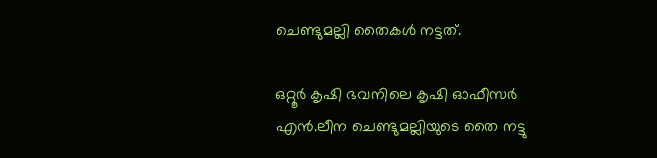ചെണ്ടുമല്ലി തൈകൾ നട്ടത്.

ഒറ്റൂർ കൃഷി ഭവനിലെ കൃഷി ഓഫീസർ എൻ.ലീന ചെണ്ടുമല്ലിയുടെ തൈ നട്ടു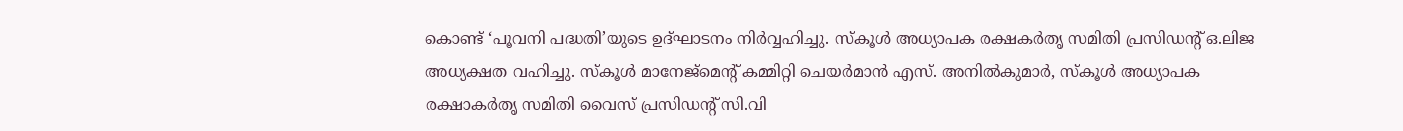കൊണ്ട് ‘പൂവനി പദ്ധതി’യുടെ ഉദ്ഘാടനം നിർവ്വഹിച്ചു. സ്കൂൾ അധ്യാപക രക്ഷകർതൃ സമിതി പ്രസിഡന്റ്‌ ഒ.ലിജ അധ്യക്ഷത വഹിച്ചു. സ്കൂൾ മാനേജ്മെന്റ് കമ്മിറ്റി ചെയർമാൻ എസ്. അനിൽകുമാർ, സ്കൂൾ അധ്യാപക രക്ഷാകർതൃ സമിതി വൈസ് പ്രസിഡന്റ്‌ സി.വി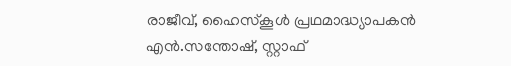രാജീവ്‌, ഹൈസ്കൂൾ പ്രഥമാദ്ധ്യാപകൻ എൻ.സന്തോഷ്‌, സ്റ്റാഫ്‌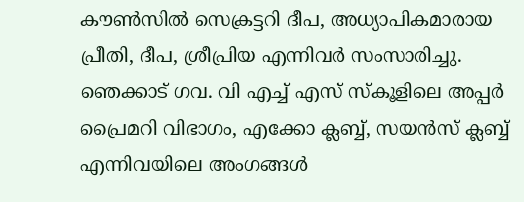കൗൺസിൽ സെക്രട്ടറി ദീപ, അധ്യാപികമാരായ പ്രീതി, ദീപ, ശ്രീപ്രിയ എന്നിവർ സംസാരിച്ചു. ഞെക്കാട് ഗവ. വി എച്ച് എസ് സ്കൂളിലെ അപ്പർ പ്രൈമറി വിഭാഗം, എക്കോ ക്ലബ്ബ്, സയൻസ് ക്ലബ്ബ് എന്നിവയിലെ അംഗങ്ങൾ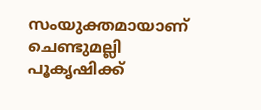സംയുക്തമായാണ് ചെണ്ടുമല്ലി പൂകൃഷിക്ക്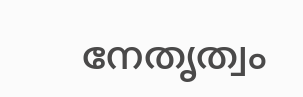നേതൃത്വം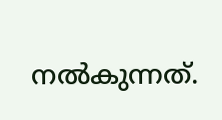നൽകുന്നത്.